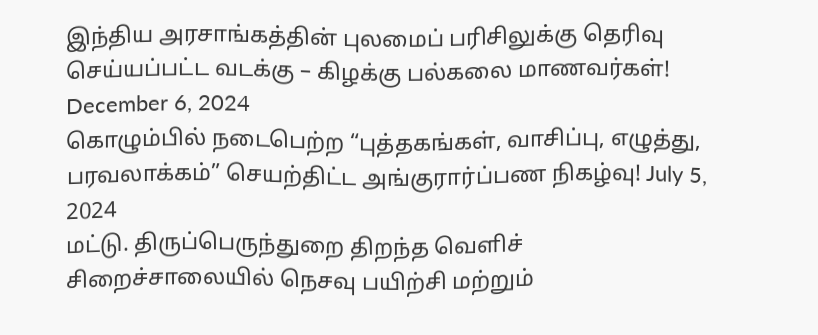இந்திய அரசாங்கத்தின் புலமைப் பரிசிலுக்கு தெரிவு செய்யப்பட்ட வடக்கு – கிழக்கு பல்கலை மாணவர்கள்! December 6, 2024
கொழும்பில் நடைபெற்ற “புத்தகங்கள், வாசிப்பு, எழுத்து, பரவலாக்கம்” செயற்திட்ட அங்குரார்ப்பண நிகழ்வு! July 5, 2024
மட்டு. திருப்பெருந்துறை திறந்த வெளிச் சிறைச்சாலையில் நெசவு பயிற்சி மற்றும்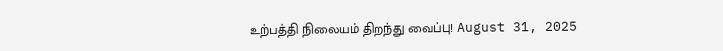உற்பத்தி நிலையம் திறந்து வைப்பு! August 31, 2025